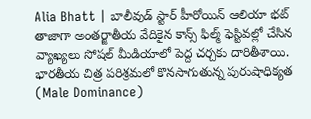Alia Bhatt | బాలీవుడ్ స్టార్ హీరోయిన్ ఆలియా భట్ తాజాగా అంతర్జాతీయ వేదికైన కాన్స్ ఫిల్మ్ ఫెస్టివల్లో చేసిన వ్యాఖ్యలు సోషల్ మీడియాలో పెద్ద చర్చకు దారితీశాయి. భారతీయ చిత్ర పరిశ్రమలో కొనసాగుతున్న పురుషాధిక్యత (Male Dominance)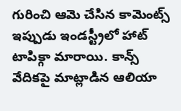గురించి ఆమె చేసిన కామెంట్స్ ఇప్పుడు ఇండస్ట్రీలో హాట్ టాపిక్గా మారాయి. కాన్స్ వేదికపై మాట్లాడిన ఆలియా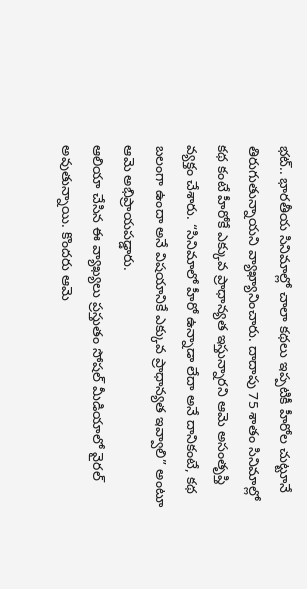భట్.. భారతీయ సినిమాల్లో చాలా కథలు ఇప్పటికీ హీరోల చుట్టూనే తిరుగుతున్నాయని వ్యాఖ్యానించారు. దాదాపు 75 శాతం సినిమాల్లో కథ కంటే హీరోకే ఎక్కువ ప్రాధాన్యత ఇస్తున్నారని ఆమె అసంతృప్తి వ్యక్తం చేశారు. “సినిమాలో హీరో ఉన్నాడా లేదా అనే దానికంటే, కథ బలంగా ఉందా అనే విషయానికే ఎక్కువ ప్రాధాన్యత ఇవ్వాలి” అంటూ ఆమె అభిప్రాయపడ్డారు.
ఆలియా చేసిన ఈ వ్యాఖ్యలు ప్రస్తుతం సోషల్ మీడియాలో వైరల్ అవుతున్నాయి. కొందరు ఆమె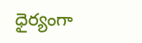ధైర్యంగా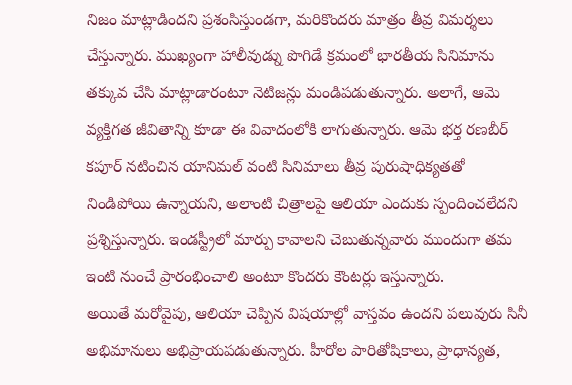నిజం మాట్లాడిందని ప్రశంసిస్తుండగా, మరికొందరు మాత్రం తీవ్ర విమర్శలు చేస్తున్నారు. ముఖ్యంగా హాలీవుడ్ను పొగిడే క్రమంలో భారతీయ సినిమాను తక్కువ చేసి మాట్లాడారంటూ నెటిజన్లు మండిపడుతున్నారు. అలాగే, ఆమె వ్యక్తిగత జీవితాన్ని కూడా ఈ వివాదంలోకి లాగుతున్నారు. ఆమె భర్త రణబీర్ కపూర్ నటించిన యానిమల్ వంటి సినిమాలు తీవ్ర పురుషాధిక్యతతో నిండిపోయి ఉన్నాయని, అలాంటి చిత్రాలపై ఆలియా ఎందుకు స్పందించలేదని ప్రశ్నిస్తున్నారు. ఇండస్ట్రీలో మార్పు కావాలని చెబుతున్నవారు ముందుగా తమ ఇంటి నుంచే ప్రారంభించాలి అంటూ కొందరు కౌంటర్లు ఇస్తున్నారు.
అయితే మరోవైపు, ఆలియా చెప్పిన విషయాల్లో వాస్తవం ఉందని పలువురు సినీ అభిమానులు అభిప్రాయపడుతున్నారు. హీరోల పారితోషికాలు, ప్రాధాన్యత,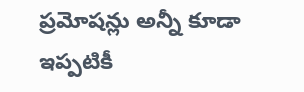ప్రమోషన్లు అన్నీ కూడా ఇప్పటికీ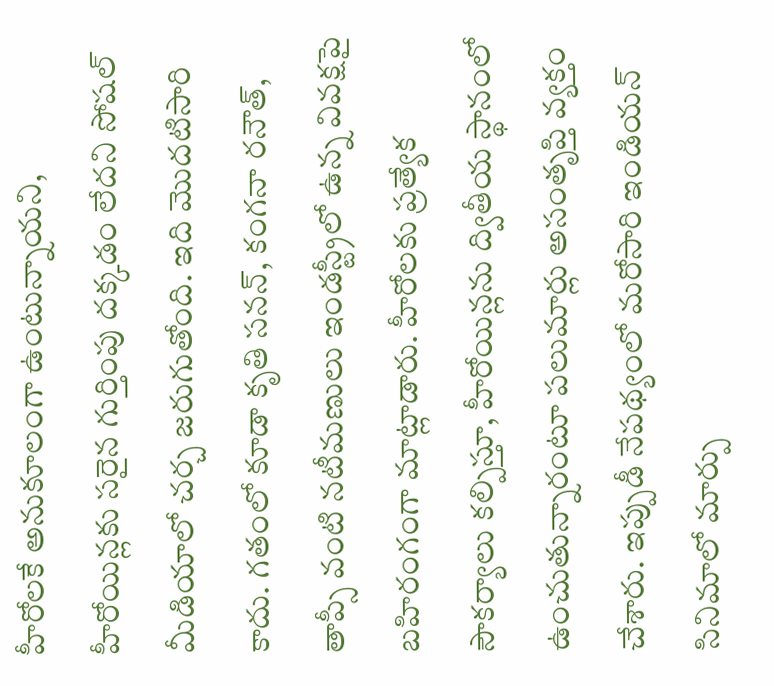హీరోలకే అనుకూలంగా ఉంటున్నాయని, హీరోయిన్లకు సరైన గుర్తింపు దక్కడం లేదని సోషల్ మీడియాలో చర్చ జరుగుతోంది. ఇది మొదటిసారి కాదు. గతంలో కూడా కృతి సనన్, కంగనా రనౌత్, తాప్సీ వంటి నటీమణులు ఇండస్ట్రీలో ఉన్న వివక్షపై బహిరంగంగా మాట్లాడారు. హీరోలకు ప్రత్యేక సౌకర్యాలు కల్పిస్తూ, హీరోయిన్లను ద్వితీయ స్థానంలో ఉంచుతున్నారంటూ పలుమార్లు అసంతృప్తి వ్యక్తం చేశారు. ఇప్పుడీ నేపథ్యంలో మరోసారి ఇండియన్ సినిమాలో మార్పు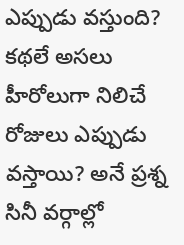ఎప్పుడు వస్తుంది? కథలే అసలు హీరోలుగా నిలిచే రోజులు ఎప్పుడు వస్తాయి? అనే ప్రశ్న సినీ వర్గాల్లో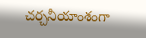చర్చనీయాంశంగా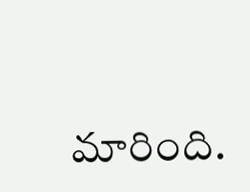మారింది.